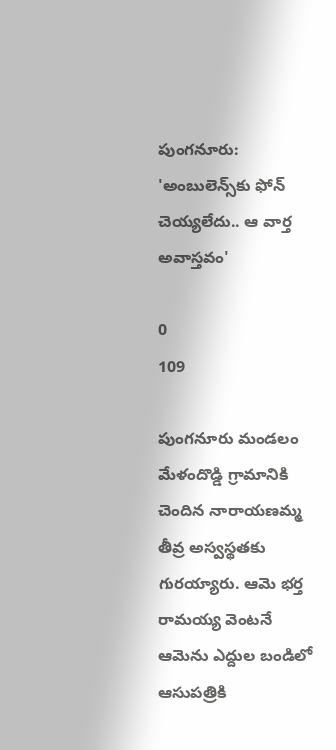పుంగనూరు: 'అంబులెన్స్‌కు ఫోన్ చెయ్యలేదు.. ఆ వార్త అవాస్తవం'

0
109

పుంగనూరు మండలం మేళందొడ్డి గ్రామానికి చెందిన నారాయణమ్మ తీవ్ర అస్వస్థతకు గురయ్యారు. ఆమె భర్త రామయ్య వెంటనే ఆమెను ఎద్దుల బండిలో ఆసుపత్రికి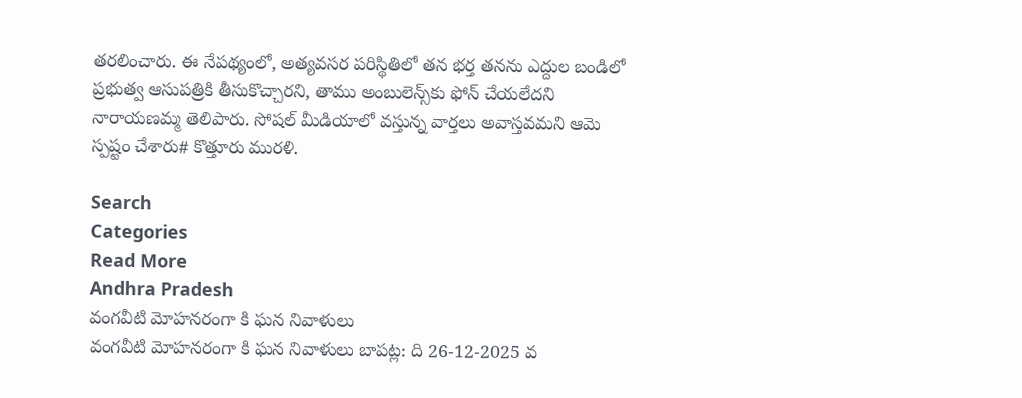తరలించారు. ఈ నేపథ్యంలో, అత్యవసర పరిస్థితిలో తన భర్త తనను ఎద్దుల బండిలో ప్రభుత్వ ఆసుపత్రికి తీసుకొచ్చారని, తాము అంబులెన్స్‌కు ఫోన్ చేయలేదని నారాయణమ్మ తెలిపారు. సోషల్ మీడియాలో వస్తున్న వార్తలు అవాస్తవమని ఆమె స్పష్టం చేశారు# కొత్తూరు మురళి.

Search
Categories
Read More
Andhra Pradesh
వంగవీటి మోహనరంగా కి ఘన నివాళులు
వంగవీటి మోహనరంగా కి ఘన నివాళులు బాపట్ల: ది 26-12-2025 వ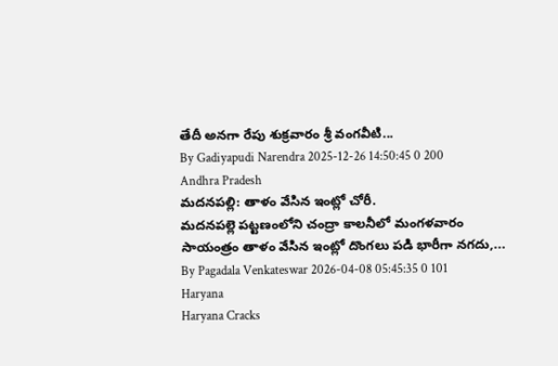తేదీ అనగా రేపు శుక్రవారం శ్రీ వంగవీటి...
By Gadiyapudi Narendra 2025-12-26 14:50:45 0 200
Andhra Pradesh
మదనపల్లి: తాళం వేసిన ఇంట్లో చోరీ.
మదనపల్లె పట్టణంలోని చంద్రా కాలనీలో మంగళవారం సాయంత్రం తాళం వేసిన ఇంట్లో దొంగలు పడి భారీగా నగదు,...
By Pagadala Venkateswar 2026-04-08 05:45:35 0 101
Haryana
Haryana Cracks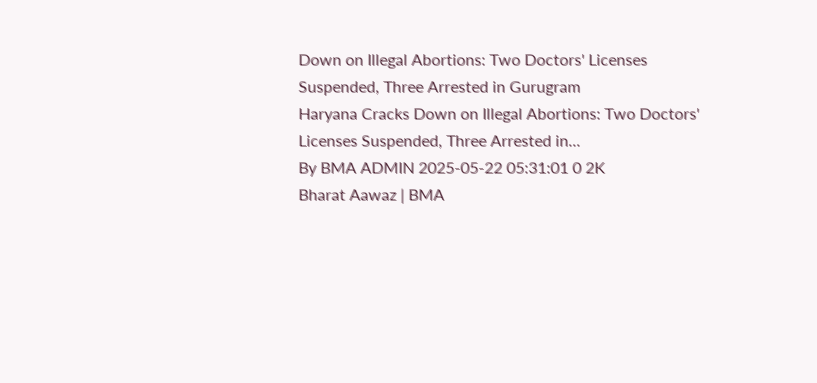Down on Illegal Abortions: Two Doctors' Licenses Suspended, Three Arrested in Gurugram
Haryana Cracks Down on Illegal Abortions: Two Doctors' Licenses Suspended, Three Arrested in...
By BMA ADMIN 2025-05-22 05:31:01 0 2K
Bharat Aawaz | BMA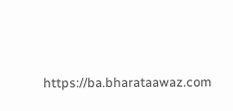https://ba.bharataawaz.com